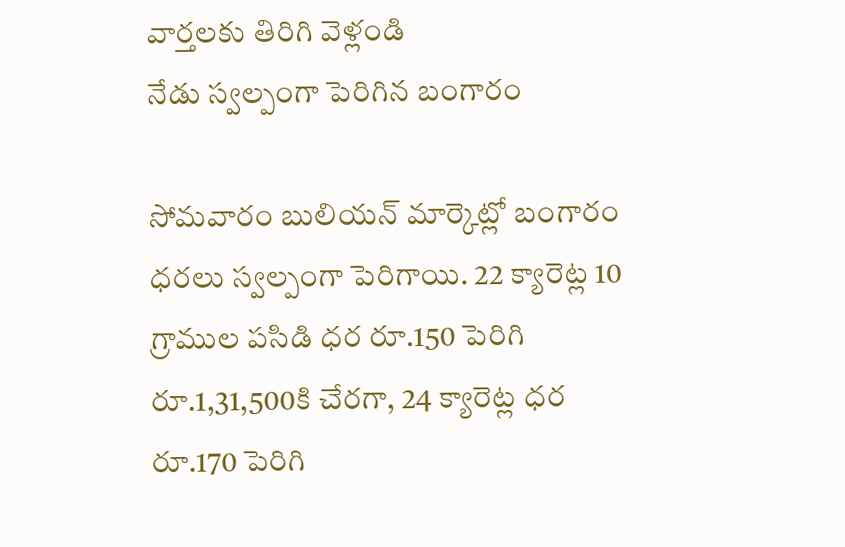వార్తలకు తిరిగి వెళ్లండి
నేడు స్వల్పంగా పెరిగిన బంగారం

సోమవారం బులియన్ మార్కెట్లో బంగారం ధరలు స్వల్పంగా పెరిగాయి. 22 క్యారెట్ల 10 గ్రాముల పసిడి ధర రూ.150 పెరిగి రూ.1,31,500కి చేరగా, 24 క్యారెట్ల ధర రూ.170 పెరిగి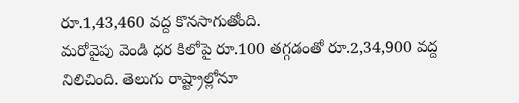రూ.1,43,460 వద్ద కొనసాగుతోంది.
మరోవైపు వెండి ధర కిలోపై రూ.100 తగ్గడంతో రూ.2,34,900 వద్ద నిలిచింది. తెలుగు రాష్ట్రాల్లోనూ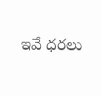ఇవే ధరలు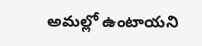అమల్లో ఉంటాయని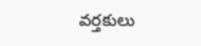వర్తకులు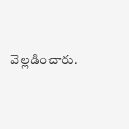వెల్లడించారు.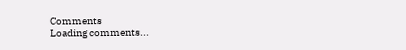Comments
Loading comments...